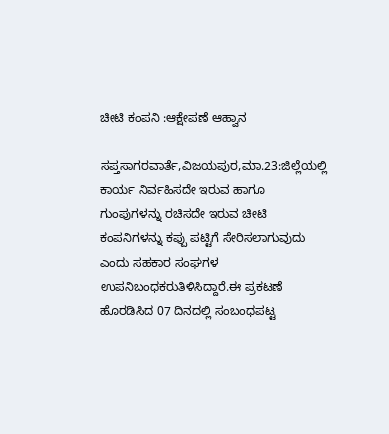ಚೀಟಿ ಕಂಪನಿ :ಆಕ್ಷೇಪಣೆ ಆಹ್ವಾನ

ಸಪ್ತಸಾಗರವಾರ್ತೆ,ವಿಜಯಪುರ,ಮಾ.23:ಜಿಲ್ಲೆಯಲ್ಲಿ ಕಾರ್ಯ ನಿರ್ವಹಿಸದೇ ಇರುವ ಹಾಗೂ ಗುಂಪುಗಳನ್ನು ರಚಿಸದೇ ಇರುವ ಚೀಟಿ ಕಂಪನಿಗಳನ್ನು ಕಪ್ಪು ಪಟ್ಟಿಗೆ ಸೇರಿಸಲಾಗುವುದು ಎಂದು ಸಹಕಾರ ಸಂಘಗಳ ಉಪನಿಬಂಧಕರುತಿಳಿಸಿದ್ದಾರೆ.ಈ ಪ್ರಕಟಣೆ ಹೊರಡಿಸಿದ 07 ದಿನದಲ್ಲಿ ಸಂಬಂಧಪಟ್ಟ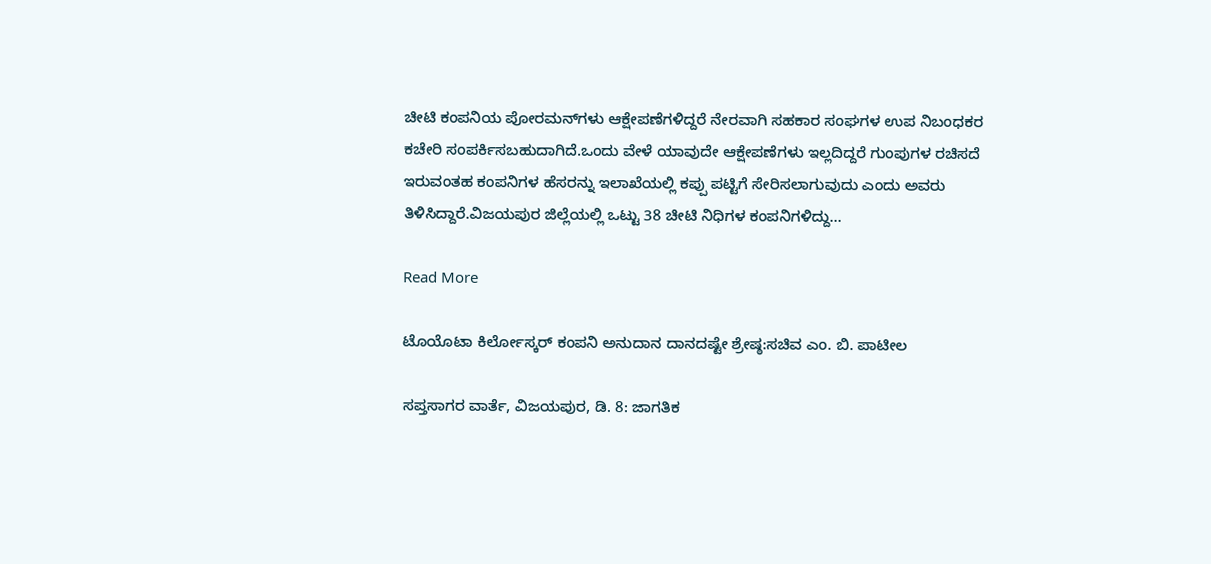ಚೀಟಿ ಕಂಪನಿಯ ಪೋರಮನ್‌ಗಳು ಆಕ್ಷೇಪಣೆಗಳಿದ್ದರೆ ನೇರವಾಗಿ ಸಹಕಾರ ಸಂಘಗಳ ಉಪ ನಿಬಂಧಕರ ಕಚೇರಿ ಸಂಪರ್ಕಿಸಬಹುದಾಗಿದೆ.ಒಂದು ವೇಳೆ ಯಾವುದೇ ಆಕ್ಷೇಪಣೆಗಳು ಇಲ್ಲದಿದ್ದರೆ ಗುಂಪುಗಳ ರಚಿಸದೆ ಇರುವಂತಹ ಕಂಪನಿಗಳ ಹೆಸರನ್ನು ಇಲಾಖೆಯಲ್ಲಿ ಕಪ್ಪು ಪಟ್ಟಿಗೆ ಸೇರಿಸಲಾಗುವುದು ಎಂದು ಅವರು ತಿಳಿಸಿದ್ದಾರೆ.ವಿಜಯಪುರ ಜಿಲ್ಲೆಯಲ್ಲಿ ಒಟ್ಟು 38 ಚೀಟಿ ನಿಧಿಗಳ ಕಂಪನಿಗಳಿದ್ದು…

Read More

ಟೊಯೊಟಾ ಕಿರ್ಲೋಸ್ಕರ್ ಕಂಪನಿ ಅನುದಾನ ದಾನದಷ್ಟೇ ಶ್ರೇಷ್ಠ:ಸಚಿವ ಎಂ. ಬಿ. ಪಾಟೀಲ

ಸಪ್ತಸಾಗರ ವಾರ್ತೆ, ವಿಜಯಪುರ, ಡಿ. 8: ಜಾಗತಿಕ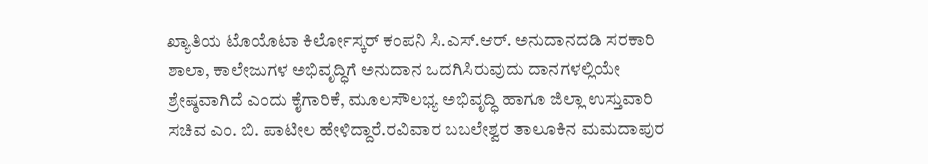ಖ್ಯಾತಿಯ ಟೊಯೊಟಾ ಕಿರ್ಲೋಸ್ಕರ್ ಕಂಪನಿ ಸಿ.ಎಸ್.ಆರ್. ಅನುದಾನದಡಿ ಸರಕಾರಿ ಶಾಲಾ, ಕಾಲೇಜುಗಳ ಅಭಿವೃದ್ಧಿಗೆ ಅನುದಾನ ಒದಗಿಸಿರುವುದು ದಾನಗಳಲ್ಲಿಯೇ ಶ್ರೇಷ್ಠವಾಗಿದೆ ಎಂದು ಕೈಗಾರಿಕೆ, ಮೂಲಸೌಲಭ್ಯ ಅಭಿವೃದ್ಧಿ ಹಾಗೂ ಜಿಲ್ಲಾ ಉಸ್ತುವಾರಿ ಸಚಿವ ಎಂ. ಬಿ. ಪಾಟೀಲ ಹೇಳಿದ್ದಾರೆ.ರವಿವಾರ ಬಬಲೇಶ್ವರ ತಾಲೂಕಿನ ಮಮದಾಪುರ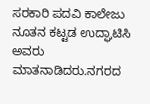ಸರಕಾರಿ ಪದವಿ ಕಾಲೇಜು ನೂತನ ಕಟ್ಟಡ ಉದ್ಘಾಟಿಸಿ ಅವರು ಮಾತನಾಡಿದರು.ನಗರದ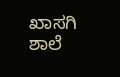ಖಾಸಗಿ ಶಾಲೆ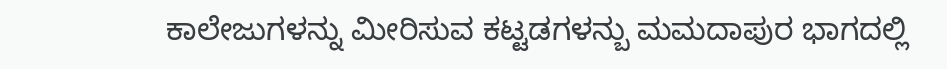ಕಾಲೇಜುಗಳನ್ನು ಮೀರಿಸುವ ಕಟ್ಟಡಗಳನ್ಬು ಮಮದಾಪುರ ಭಾಗದಲ್ಲಿ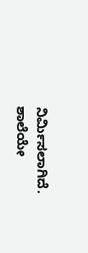ನಿರ್ಮಿಸಲಾಗಿದೆ. ಶಾಲೆಯೇ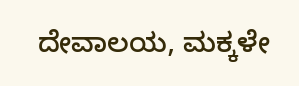ದೇವಾಲಯ, ಮಕ್ಕಳೇ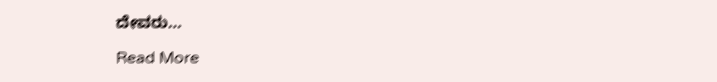ದೇವರು…

Read More